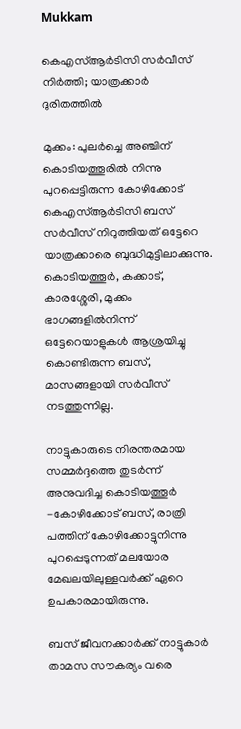Mukkam

കെഎസ്ആർടിസി സർവീസ് നിർത്തി; യാത്രക്കാർ ദുരിതത്തിൽ

മുക്കം: പുലർച്ചെ അഞ്ചിന് കൊടിയത്തൂരിൽ നിന്നു പുറപ്പെട്ടിരുന്ന കോഴിക്കോട് കെഎസ്ആർടിസി ബസ് സർവീസ് നിറുത്തിയത് ഒട്ടേറെ യാത്രക്കാരെ ബുദ്ധിമുട്ടിലാക്കുന്നു. കൊടിയത്തൂർ, കക്കാട്, കാരശ്ശേരി, മുക്കം ഭാഗങ്ങളിൽനിന്ന് ഒട്ടേറെയാളുകൾ ആശ്രയിച്ചു കൊണ്ടിരുന്ന ബസ്, മാസങ്ങളായി സർവീസ് നടത്തുന്നില്ല.

നാട്ടുകാരുടെ നിരന്തരമായ സമ്മർദ്ദത്തെ തുടർന്ന് അനുവദിച്ച കൊടിയത്തൂർ -കോഴിക്കോട് ബസ്, രാത്രി പത്തിന് കോഴിക്കോട്ടുനിന്നു പുറപ്പെടുന്നത് മലയോര മേഖലയിലുള്ളവർക്ക് ഏറെ ഉപകാരമായിരുന്നു.

ബസ് ജീവനക്കാർക്ക് നാട്ടുകാർ താമസ സൗകര്യം വരെ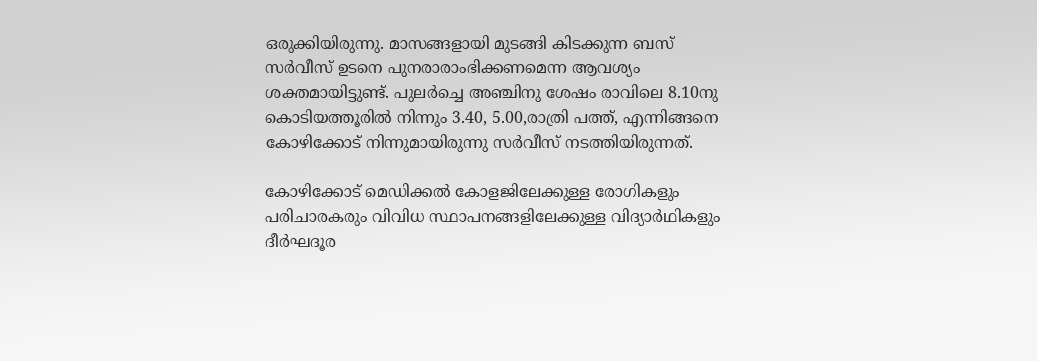ഒരുക്കിയിരുന്നു. മാസങ്ങളായി മുടങ്ങി കിടക്കുന്ന ബസ് സർവീസ് ഉടനെ പുനരാരാംഭിക്കണമെന്ന ആവശ്യം ശക്തമായിട്ടുണ്ട്. പുലർച്ചെ അഞ്ചിനു ശേഷം രാവിലെ 8.10നു കൊടിയത്തൂരിൽ നിന്നും 3.40, 5.00,രാത്രി പത്ത്, എന്നിങ്ങനെ കോഴിക്കോട് നിന്നുമായിരുന്നു സർവീസ് നടത്തിയിരുന്നത്.

കോഴിക്കോട് മെഡിക്കൽ കോളജിലേക്കുള്ള രോഗികളും പരിചാരകരും വിവിധ സ്ഥാപനങ്ങളിലേക്കുള്ള വിദ്യാർഥികളും ദീർഘദൂര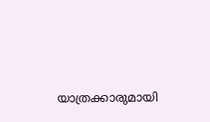യാത്രക്കാരുമായി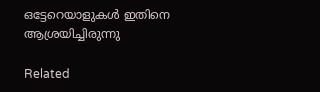ഒട്ടേറെയാളുകൾ ഇതിനെ ആശ്രയിച്ചിരുന്നു

Related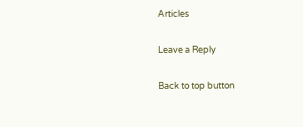Articles

Leave a Reply

Back to top button